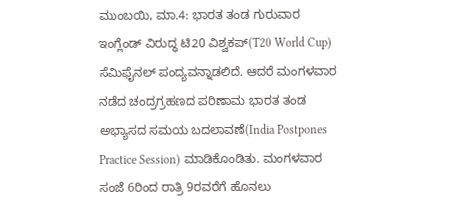ಮುಂಬಯಿ, ಮಾ.4: ಭಾರತ ತಂಡ ಗುರುವಾರ ಇಂಗ್ಲೆಂಡ್ ವಿರುದ್ಧ ಟಿ20 ವಿಶ್ವಕಪ್(T20 World Cup) ಸೆಮಿಫೈನಲ್ ಪಂದ್ಯವನ್ನಾಡಲಿದೆ. ಆದರೆ ಮಂಗಳವಾರ ನಡೆದ ಚಂದ್ರಗ್ರಹಣದ ಪರಿಣಾಮ ಭಾರತ ತಂಡ ಅಭ್ಯಾಸದ ಸಮಯ ಬದಲಾವಣೆ(India Postpones Practice Session) ಮಾಡಿಕೊಂಡಿತು. ಮಂಗಳವಾರ ಸಂಜೆ 6ರಿಂದ ರಾತ್ರಿ 9ರವರೆಗೆ ಹೊನಲು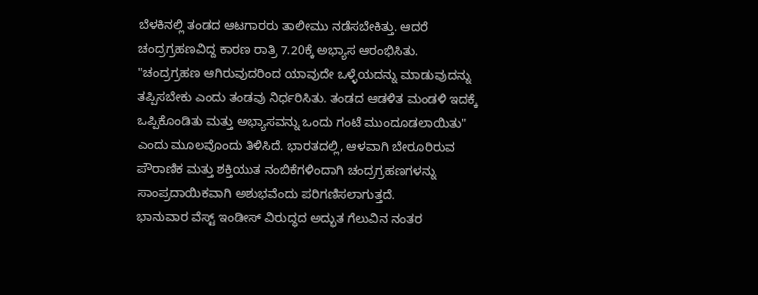ಬೆಳಕಿನಲ್ಲಿ ತಂಡದ ಆಟಗಾರರು ತಾಲೀಮು ನಡೆಸಬೇಕಿತ್ತು. ಆದರೆ ಚಂದ್ರಗ್ರಹಣವಿದ್ದ ಕಾರಣ ರಾತ್ರಿ 7.20ಕ್ಕೆ ಅಭ್ಯಾಸ ಆರಂಭಿಸಿತು.
"ಚಂದ್ರಗ್ರಹಣ ಆಗಿರುವುದರಿಂದ ಯಾವುದೇ ಒಳ್ಳೆಯದನ್ನು ಮಾಡುವುದನ್ನು ತಪ್ಪಿಸಬೇಕು ಎಂದು ತಂಡವು ನಿರ್ಧರಿಸಿತು. ತಂಡದ ಆಡಳಿತ ಮಂಡಳಿ ಇದಕ್ಕೆ ಒಪ್ಪಿಕೊಂಡಿತು ಮತ್ತು ಅಭ್ಯಾಸವನ್ನು ಒಂದು ಗಂಟೆ ಮುಂದೂಡಲಾಯಿತು" ಎಂದು ಮೂಲವೊಂದು ತಿಳಿಸಿದೆ. ಭಾರತದಲ್ಲಿ, ಆಳವಾಗಿ ಬೇರೂರಿರುವ ಪೌರಾಣಿಕ ಮತ್ತು ಶಕ್ತಿಯುತ ನಂಬಿಕೆಗಳಿಂದಾಗಿ ಚಂದ್ರಗ್ರಹಣಗಳನ್ನು ಸಾಂಪ್ರದಾಯಿಕವಾಗಿ ಅಶುಭವೆಂದು ಪರಿಗಣಿಸಲಾಗುತ್ತದೆ.
ಭಾನುವಾರ ವೆಸ್ಟ್ ಇಂಡೀಸ್ ವಿರುದ್ಧದ ಅದ್ಭುತ ಗೆಲುವಿನ ನಂತರ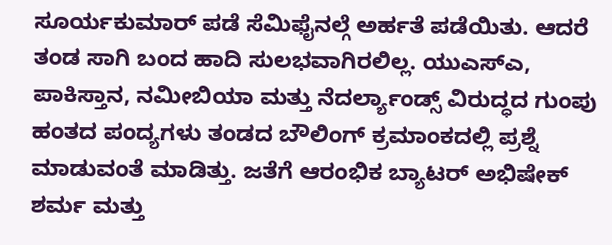ಸೂರ್ಯಕುಮಾರ್ ಪಡೆ ಸೆಮಿಫೈನಲ್ಗೆ ಅರ್ಹತೆ ಪಡೆಯಿತು. ಆದರೆ ತಂಡ ಸಾಗಿ ಬಂದ ಹಾದಿ ಸುಲಭವಾಗಿರಲಿಲ್ಲ. ಯುಎಸ್ಎ, ಪಾಕಿಸ್ತಾನ, ನಮೀಬಿಯಾ ಮತ್ತು ನೆದರ್ಲ್ಯಾಂಡ್ಸ್ ವಿರುದ್ಧದ ಗುಂಪು ಹಂತದ ಪಂದ್ಯಗಳು ತಂಡದ ಬೌಲಿಂಗ್ ಕ್ರಮಾಂಕದಲ್ಲಿ ಪ್ರಶ್ನೆ ಮಾಡುವಂತೆ ಮಾಡಿತ್ತು. ಜತೆಗೆ ಆರಂಭಿಕ ಬ್ಯಾಟರ್ ಅಭಿಷೇಕ್ ಶರ್ಮ ಮತ್ತು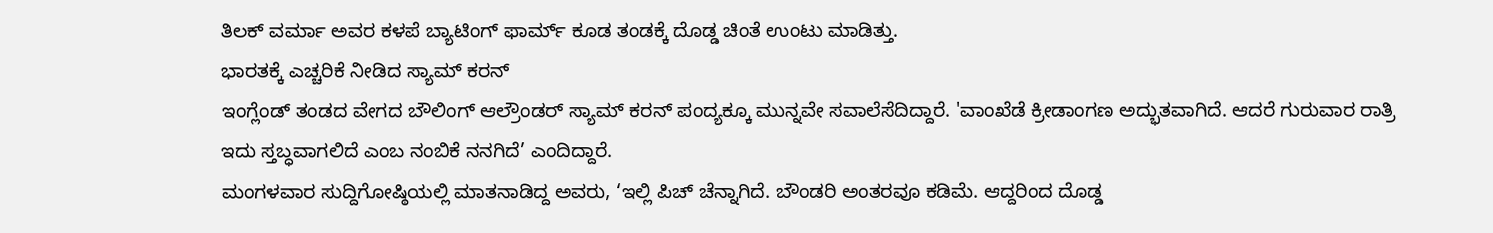ತಿಲಕ್ ವರ್ಮಾ ಅವರ ಕಳಪೆ ಬ್ಯಾಟಿಂಗ್ ಫಾರ್ಮ್ ಕೂಡ ತಂಡಕ್ಕೆ ದೊಡ್ಡ ಚಿಂತೆ ಉಂಟು ಮಾಡಿತ್ತು.
ಭಾರತಕ್ಕೆ ಎಚ್ಚರಿಕೆ ನೀಡಿದ ಸ್ಯಾಮ್ ಕರನ್
ಇಂಗ್ಲೆಂಡ್ ತಂಡದ ವೇಗದ ಬೌಲಿಂಗ್ ಆಲ್ರೌಂಡರ್ ಸ್ಯಾಮ್ ಕರನ್ ಪಂದ್ಯಕ್ಕೂ ಮುನ್ನವೇ ಸವಾಲೆಸೆದಿದ್ದಾರೆ. 'ವಾಂಖೆಡೆ ಕ್ರೀಡಾಂಗಣ ಅದ್ಭುತವಾಗಿದೆ. ಆದರೆ ಗುರುವಾರ ರಾತ್ರಿ ಇದು ಸ್ತಬ್ಧವಾಗಲಿದೆ ಎಂಬ ನಂಬಿಕೆ ನನಗಿದೆ’ ಎಂದಿದ್ದಾರೆ.
ಮಂಗಳವಾರ ಸುದ್ದಿಗೋಷ್ಠಿಯಲ್ಲಿ ಮಾತನಾಡಿದ್ದ ಅವರು, ‘ಇಲ್ಲಿ ಪಿಚ್ ಚೆನ್ನಾಗಿದೆ. ಬೌಂಡರಿ ಅಂತರವೂ ಕಡಿಮೆ. ಆದ್ದರಿಂದ ದೊಡ್ಡ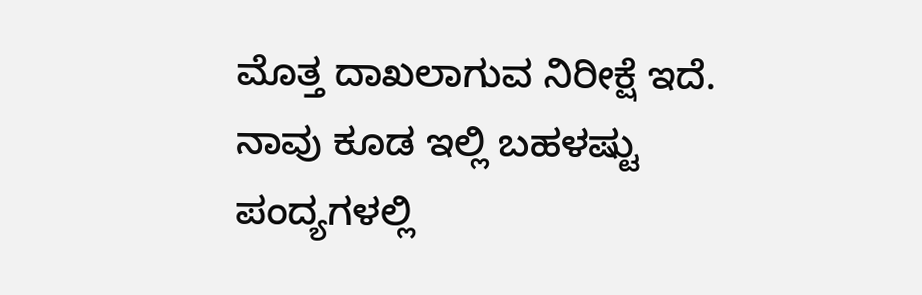ಮೊತ್ತ ದಾಖಲಾಗುವ ನಿರೀಕ್ಷೆ ಇದೆ. ನಾವು ಕೂಡ ಇಲ್ಲಿ ಬಹಳಷ್ಟು ಪಂದ್ಯಗಳಲ್ಲಿ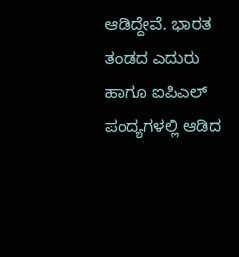ಆಡಿದ್ದೇವೆ. ಭಾರತ ತಂಡದ ಎದುರು ಹಾಗೂ ಐಪಿಎಲ್ ಪಂದ್ಯಗಳಲ್ಲಿ ಆಡಿದ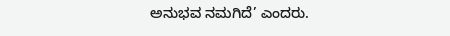ಅನುಭವ ನಮಗಿದೆ’ ಎಂದರು.